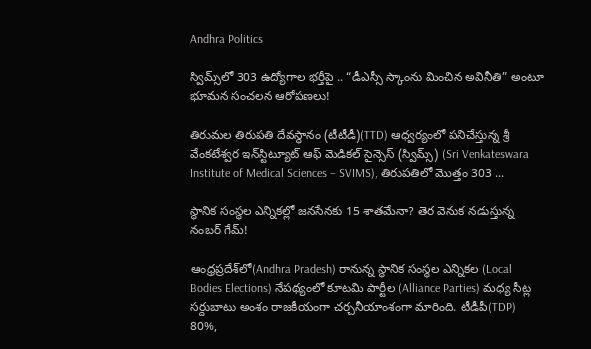Andhra Politics

స్విమ్స్‌లో 303 ఉద్యోగాల భర్తీపై .. “డీఎస్సీ స్కాంను మించిన అవినీతి” అంటూ భూమన సంచలన ఆరోపణలు!

తిరుమల తిరుపతి దేవస్థానం (టీటీడీ)(TTD) ఆధ్వర్యంలో పనిచేస్తున్న శ్రీ వేంకటేశ్వర ఇన్‌స్టిట్యూట్ ఆఫ్ మెడికల్ సైన్సెస్ (స్విమ్స్) (Sri Venkateswara Institute of Medical Sciences – SVIMS), తిరుపతిలో మొత్తం 303 ...

స్థానిక సంస్థల ఎన్నికల్లో జనసేనకు 15 శాతమేనా? తెర వెనుక నడుస్తున్న నంబర్ గేమ్!

ఆంధ్రప్రదేశ్‌లో(Andhra Pradesh) రానున్న స్థానిక సంస్థల ఎన్నికల (Local Bodies Elections) నేపథ్యంలో కూటమి పార్టీల (Alliance Parties) మధ్య సీట్ల సర్దుబాటు అంశం రాజకీయంగా చర్చనీయాంశంగా మారింది. టీడీపీ(TDP) 80%,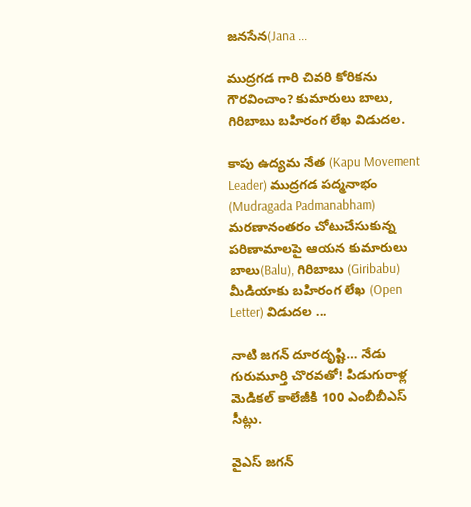జనసేన(Jana ...

ముద్రగడ గారి చివరి కోరికను గౌరవించాం? కుమారులు బాలు, గిరిబాబు బహిరంగ లేఖ విడుదల.

కాపు ఉద్యమ నేత (Kapu Movement Leader) ముద్రగడ పద్మనాభం (Mudragada Padmanabham) మరణానంతరం చోటుచేసుకున్న పరిణామాలపై ఆయన కుమారులు బాలు(Balu), గిరిబాబు (Giribabu) మీడియాకు బహిరంగ లేఖ (Open Letter) విడుదల ...

నాటి జగన్ దూరదృష్టి… నేడు గురుమూర్తి చొరవతో! పిడుగురాళ్ల మెడికల్ కాలేజీకి 100 ఎంబీబీఎస్ సీట్లు.

వైఎస్ జగన్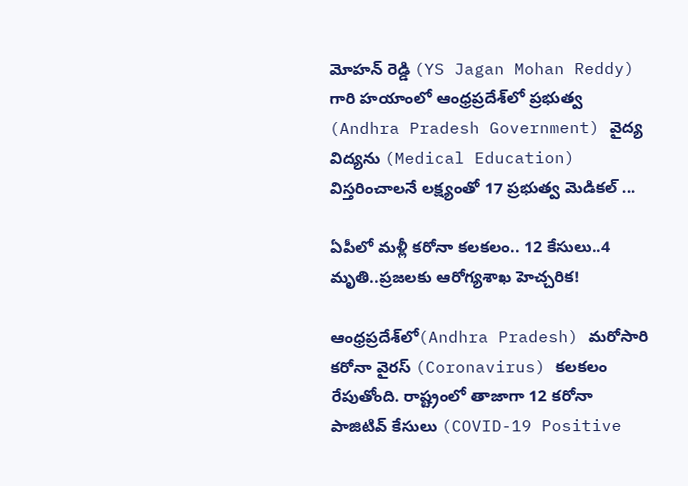మోహన్ రెడ్డి (YS Jagan Mohan Reddy) గారి హయాంలో ఆంధ్రప్రదేశ్‌లో ప్రభుత్వ (Andhra Pradesh Government) వైద్య విద్యను (Medical Education) విస్తరించాలనే లక్ష్యంతో 17 ప్రభుత్వ మెడికల్ ...

ఏపీలో మళ్లీ కరోనా కలకలం.. 12 కేసులు..4 మృతి..ప్రజలకు ఆరోగ్యశాఖ హెచ్చరిక!

ఆంధ్రప్రదేశ్‌లో(Andhra Pradesh) మరోసారి కరోనా వైరస్ (Coronavirus) కలకలం రేపుతోంది. రాష్ట్రంలో తాజాగా 12 కరోనా పాజిటివ్ కేసులు (COVID-19 Positive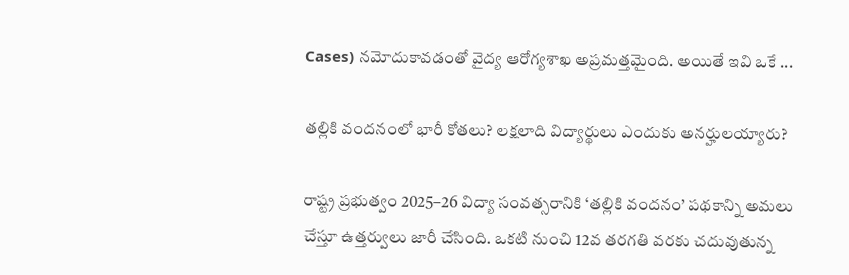Cases) నమోదుకావడంతో వైద్య ఆరోగ్యశాఖ అప్రమత్తమైంది. అయితే ఇవి ఒకే ...

తల్లికి వందనంలో భారీ కోతలు? లక్షలాది విద్యార్థులు ఎందుకు అనర్హులయ్యారు?

రాష్ట్ర ప్రభుత్వం 2025–26 విద్యా సంవత్సరానికి ‘తల్లికి వందనం’ పథకాన్ని అమలు చేస్తూ ఉత్తర్వులు జారీ చేసింది. ఒకటి నుంచి 12వ తరగతి వరకు చదువుతున్న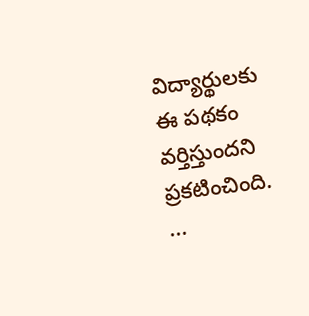విద్యార్థులకు ఈ పథకం వర్తిస్తుందని ప్రకటించింది. ...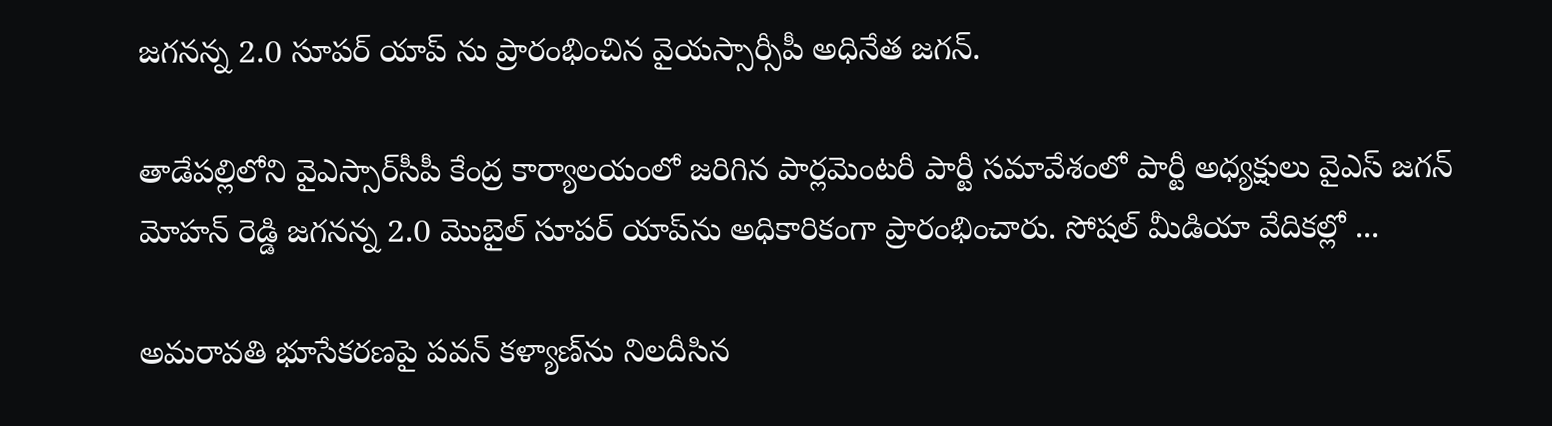జగనన్న 2.0 సూపర్ యాప్‌ ను ప్రారంభించిన వైయస్సార్సీపీ అధినేత జగన్.

తాడేపల్లిలోని వైఎస్సార్‌సీపీ కేంద్ర కార్యాలయంలో జరిగిన పార్లమెంటరీ పార్టీ సమావేశంలో పార్టీ అధ్యక్షులు వైఎస్ జగన్ మోహన్ రెడ్డి జగనన్న 2.0 మొబైల్ సూపర్ యాప్‌ను అధికారికంగా ప్రారంభించారు. సోషల్ మీడియా వేదికల్లో ...

అమరావతి భూసేకరణపై పవన్ కళ్యాణ్‌ను నిలదీసిన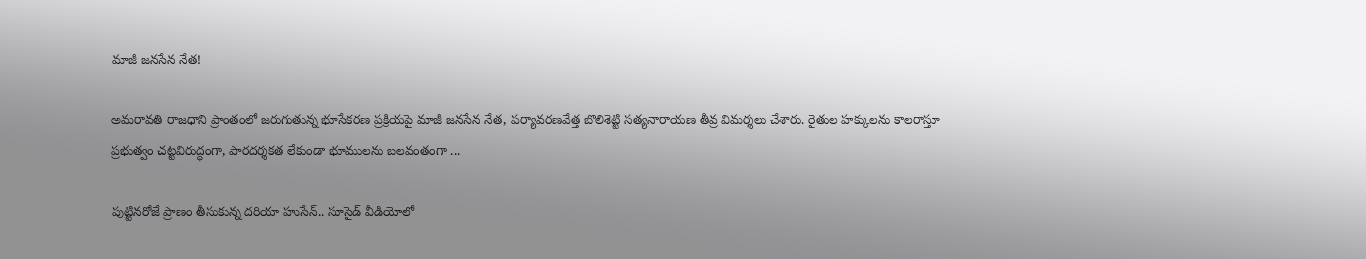మాజీ జనసేన నేత!

అమరావతి రాజధాని ప్రాంతంలో జరుగుతున్న భూసేకరణ ప్రక్రియపై మాజీ జనసేన నేత, పర్యావరణవేత్త బొలిశెట్టి సత్యనారాయణ తీవ్ర విమర్శలు చేశారు. రైతుల హక్కులను కాలరాస్తూ ప్రభుత్వం చట్టవిరుద్ధంగా, పారదర్శకత లేకుండా భూములను బలవంతంగా ...

పుట్టినరోజే ప్రాణం తీసుకున్న దరియా హుసేన్.. సూసైడ్ వీడియోలో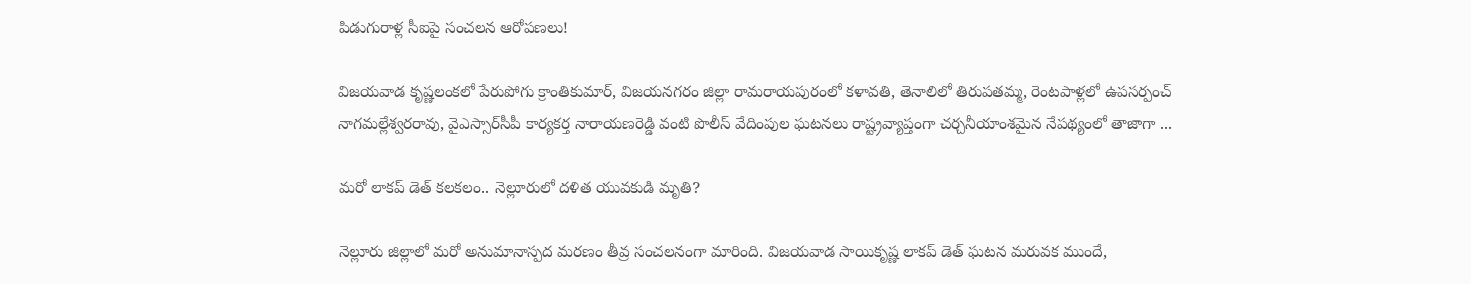పిడుగురాళ్ల సీఐపై సంచలన ఆరోపణలు!

విజయవాడ కృష్ణలంకలో పేరుపోగు క్రాంతికుమార్, విజయనగరం జిల్లా రామరాయపురంలో కళావతి, తెనాలిలో తిరుపతమ్మ, రెంటపాళ్లలో ఉపసర్పంచ్ నాగమల్లేశ్వరరావు, వైఎస్సార్‌సీపీ కార్యకర్త నారాయణరెడ్డి వంటి పొలీస్ వేదింపుల ఘటనలు రాష్ట్రవ్యాప్తంగా చర్చనీయాంశమైన నేపథ్యంలో తాజాగా ...

మరో లాకప్ డెత్ కలకలం.. నెల్లూరులో దళిత యువకుడి మృతి?

నెల్లూరు జిల్లాలో మరో అనుమానాస్పద మరణం తీవ్ర సంచలనంగా మారింది. విజయవాడ సాయికృష్ణ లాకప్ డెత్ ఘటన మరువక ముందే,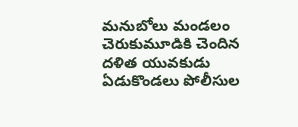మనుబోలు మండలం చెరుకుమూడికి చెందిన దళిత యువకుడు ఏడుకొండలు పోలీసుల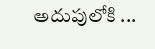అదుపులోకి ...